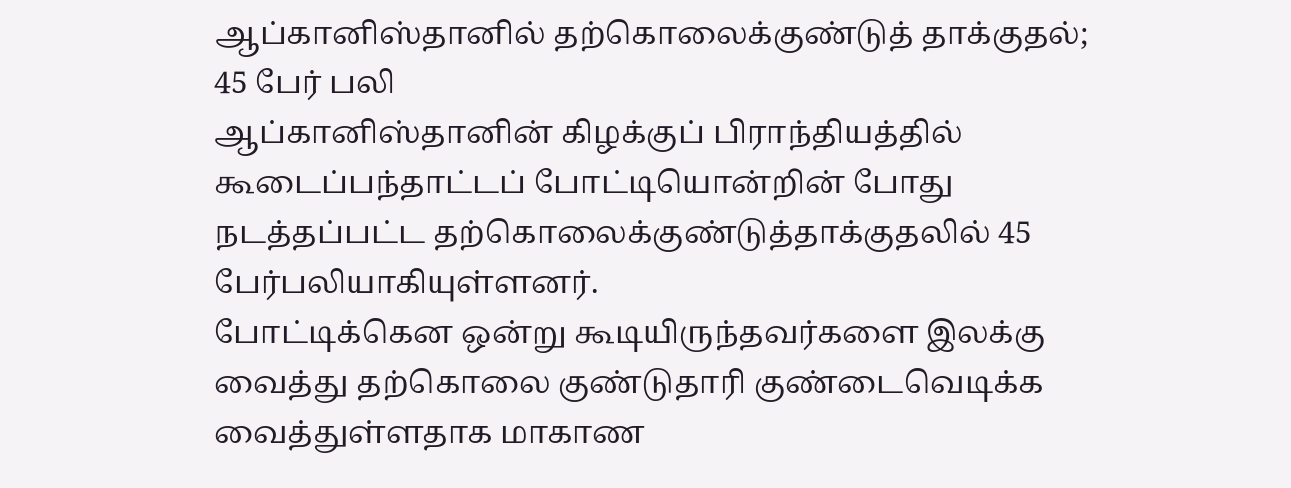ஆப்கானிஸ்தானில் தற்கொலைக்குண்டுத் தாக்குதல்; 45 பேர் பலி
ஆப்கானிஸ்தானின் கிழக்குப் பிராந்தியத்தில் கூடைப்பந்தாட்டப் போட்டியொன்றின் போது நடத்தப்பட்ட தற்கொலைக்குண்டுத்தாக்குதலில் 45 பேர்பலியாகியுள்ளனர்.
போட்டிக்கென ஒன்று கூடியிருந்தவர்களை இலக்கு வைத்து தற்கொலை குண்டுதாரி குண்டைவெடிக்க வைத்துள்ளதாக மாகாண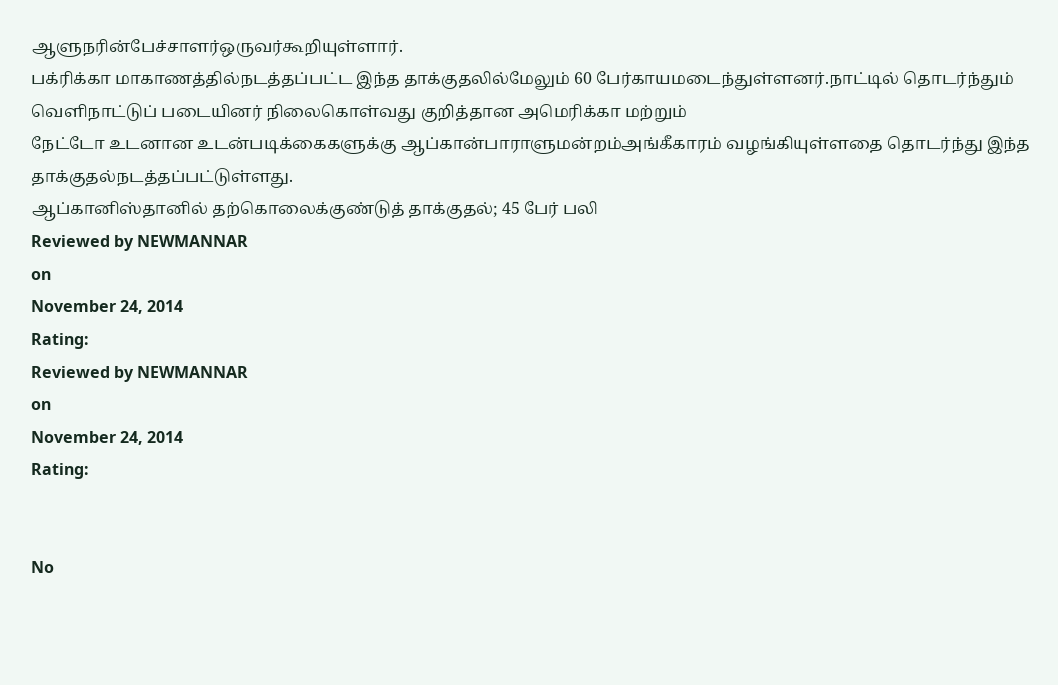ஆளுநரின்பேச்சாளர்ஒருவர்கூறியுள்ளார்.
பக்ரிக்கா மாகாணத்தில்நடத்தப்பட்ட இந்த தாக்குதலில்மேலும் 60 பேர்காயமடைந்துள்ளனர்.நாட்டில் தொடர்ந்தும் வெளிநாட்டுப் படையினர் நிலைகொள்வது குறித்தான அமெரிக்கா மற்றும்
நேட்டோ உடனான உடன்படிக்கைகளுக்கு ஆப்கான்பாராளுமன்றம்அங்கீகாரம் வழங்கியுள்ளதை தொடர்ந்து இந்த தாக்குதல்நடத்தப்பட்டுள்ளது.
ஆப்கானிஸ்தானில் தற்கொலைக்குண்டுத் தாக்குதல்; 45 பேர் பலி
Reviewed by NEWMANNAR
on
November 24, 2014
Rating:
Reviewed by NEWMANNAR
on
November 24, 2014
Rating:


No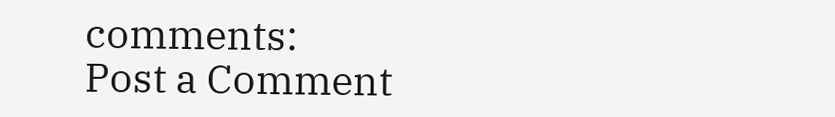comments:
Post a Comment